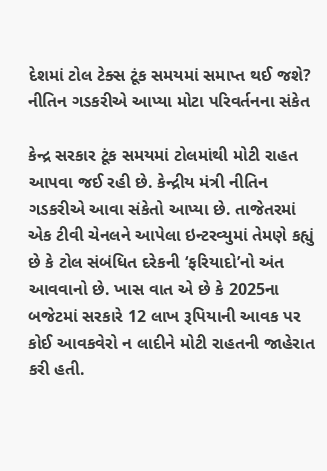દેશમાં ટોલ ટેક્સ ટૂંક સમયમાં સમાપ્ત થઈ જશે? નીતિન ગડકરીએ આપ્યા મોટા પરિવર્તનના સંકેત

કેન્દ્ર સરકાર ટૂંક સમયમાં ટોલમાંથી મોટી રાહત આપવા જઈ રહી છે. કેન્દ્રીય મંત્રી નીતિન ગડકરીએ આવા સંકેતો આપ્યા છે. તાજેતરમાં એક ટીવી ચેનલને આપેલા ઇન્ટરવ્યુમાં તેમણે કહ્યું છે કે ટોલ સંબંધિત દરેકની ‘ફરિયાદો’નો અંત આવવાનો છે. ખાસ વાત એ છે કે 2025ના બજેટમાં સરકારે 12 લાખ રૂપિયાની આવક પર કોઈ આવકવેરો ન લાદીને મોટી રાહતની જાહેરાત કરી હતી.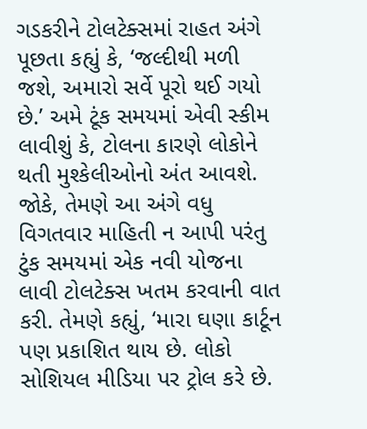ગડકરીને ટોલટેક્સમાં રાહત અંગે પૂછતા કહ્યું કે, ‘જલ્દીથી મળી જશે, અમારો સર્વે પૂરો થઈ ગયો છે.’ અમે ટૂંક સમયમાં એવી સ્કીમ લાવીશું કે, ટોલના કારણે લોકોને થતી મુશ્કેલીઓનો અંત આવશે. જોકે, તેમણે આ અંગે વધુ વિગતવાર માહિતી ન આપી પરંતુ ટુંક સમયમાં એક નવી યોજના લાવી ટોલટેક્સ ખતમ કરવાની વાત કરી. તેમણે કહ્યું, ‘મારા ઘણા કાર્ટૂન પણ પ્રકાશિત થાય છે. લોકો સોશિયલ મીડિયા પર ટ્રોલ કરે છે.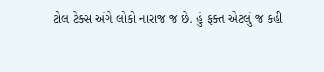ટોલ ટેક્સ અંગે લોકો નારાજ જ છે. હું ફક્ત એટલું જ કહી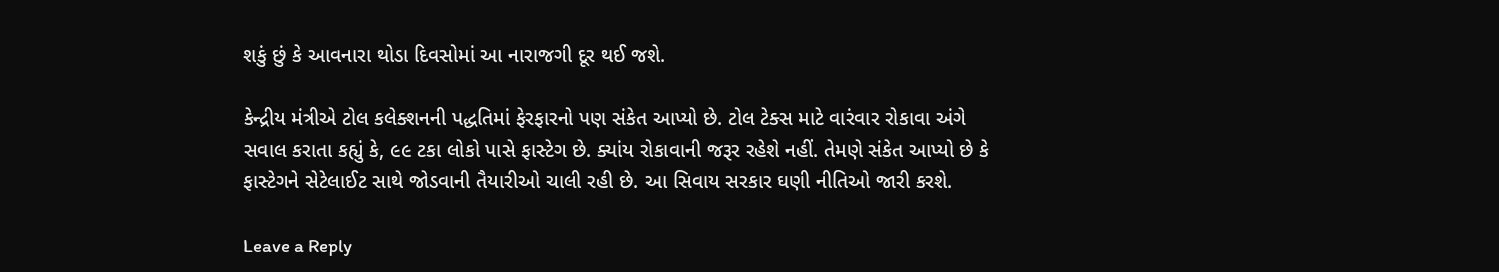શકું છું કે આવનારા થોડા દિવસોમાં આ નારાજગી દૂર થઈ જશે.

કેન્દ્રીય મંત્રીએ ટોલ કલેક્શનની પદ્ધતિમાં ફેરફારનો પણ સંકેત આપ્યો છે. ટોલ ટેક્સ માટે વારંવાર રોકાવા અંગે સવાલ કરાતા કહ્યું કે, ૯૯ ટકા લોકો પાસે ફાસ્ટેગ છે. ક્યાંય રોકાવાની જરૂર રહેશે નહીં. તેમણે સંકેત આપ્યો છે કે ફાસ્ટેગને સેટેલાઈટ સાથે જોડવાની તૈયારીઓ ચાલી રહી છે. આ સિવાય સરકાર ઘણી નીતિઓ જારી કરશે.

Leave a Reply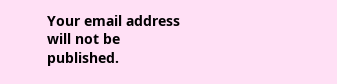Your email address will not be published.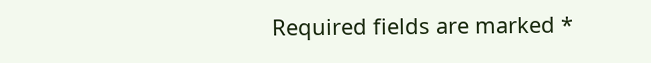Required fields are marked *